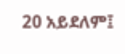20 አይደለም፤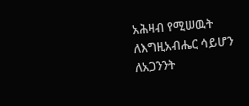አሕዛብ የሚሠዉት ለእግዚአብሔር ሳይሆን ለአጋንንት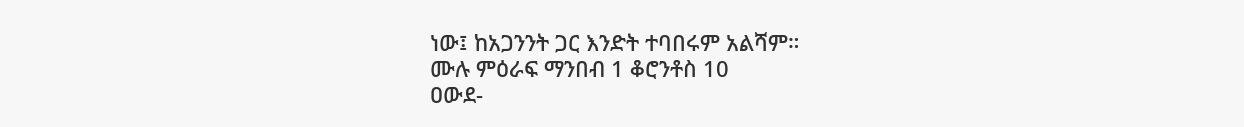ነው፤ ከአጋንንት ጋር እንድት ተባበሩም አልሻም።
ሙሉ ምዕራፍ ማንበብ 1 ቆሮንቶስ 10
ዐውደ-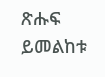ጽሑፍ ይመልከቱ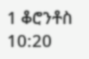1 ቆሮንቶስ 10:20